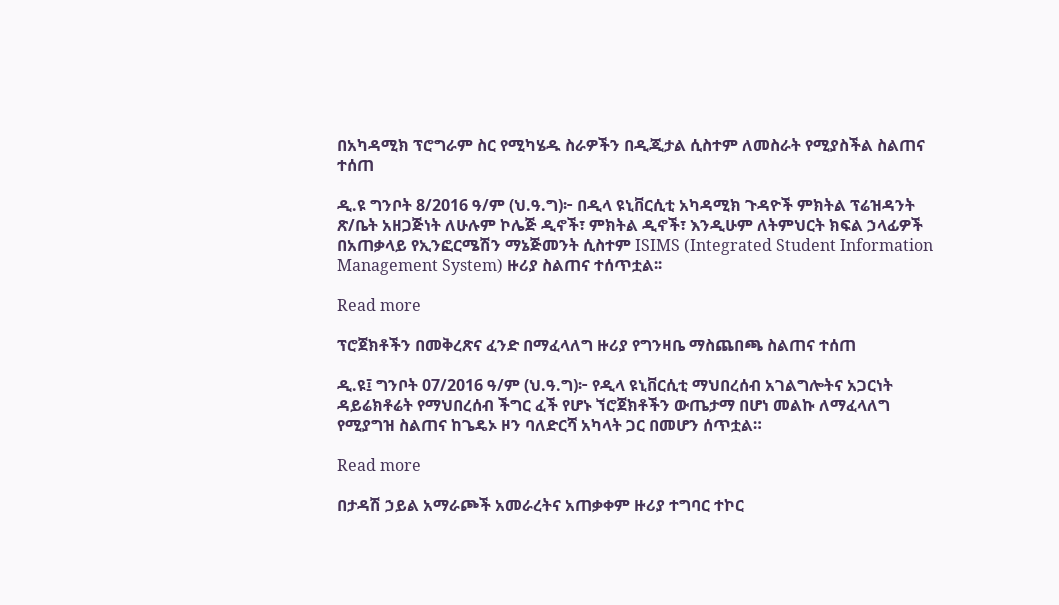በአካዳሚክ ፕሮግራም ስር የሚካሄዱ ስራዎችን በዲጂታል ሲስተም ለመስራት የሚያስችል ስልጠና ተሰጠ

ዲ.ዩ ግንቦት 8/2016 ዓ/ም (ህ.ዓ.ግ)፦ በዲላ ዩኒቨርሲቲ አካዳሚክ ጉዳዮች ምክትል ፕሬዝዳንት ጽ/ቤት አዘጋጅነት ለሁሉም ኮሌጅ ዲኖች፣ ምክትል ዲኖች፣ እንዲሁም ለትምህርት ክፍል ኃላፊዎች በአጠቃላይ የኢንፎርሜሽን ማኔጅመንት ሲስተም ISIMS (Integrated Student Information Management System) ዙሪያ ስልጠና ተሰጥቷል፡፡

Read more

ፕሮጀክቶችን በመቅረጽና ፈንድ በማፈላለግ ዙሪያ የግንዛቤ ማስጨበጫ ስልጠና ተሰጠ

ዲ.ዩ፤ ግንቦት 07/2016 ዓ/ም (ህ.ዓ.ግ)፦ የዲላ ዩኒቨርሲቲ ማህበረሰብ አገልግሎትና አጋርነት ዳይሬክቶሬት የማህበረሰብ ችግር ፈች የሆኑ ኘሮጀክቶችን ውጤታማ በሆነ መልኩ ለማፈላለግ የሚያግዝ ስልጠና ከጌዴኦ ዞን ባለድርሻ አካላት ጋር በመሆን ሰጥቷል።

Read more

በታዳሽ ኃይል አማራጮች አመራረትና አጠቃቀም ዙሪያ ተግባር ተኮር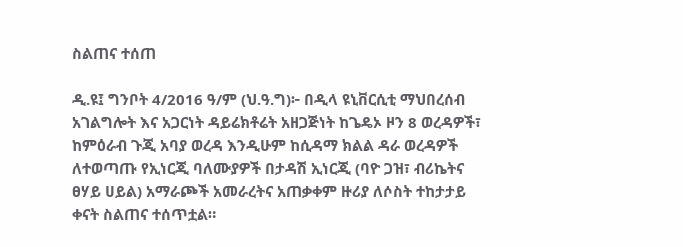ስልጠና ተሰጠ

ዲ.ዩ፤ ግንቦት 4/2016 ዓ/ም (ህ.ዓ.ግ)፦ በዲላ ዩኒቨርሲቲ ማህበረሰብ አገልግሎት እና አጋርነት ዳይሬክቶሬት አዘጋጅነት ከጌዴኦ ዞን 8 ወረዳዎች፣ ከምዕራብ ጉጂ አባያ ወረዳ እንዲሁም ከሲዳማ ክልል ዳራ ወረዳዎች ለተወጣጡ የኢነርጂ ባለሙያዎች በታዳሽ ኢነርጂ (ባዮ ጋዝ፣ ብሪኬትና ፀሃይ ሀይል) አማራጮች አመራረትና አጠቃቀም ዙሪያ ለሶስት ተከታታይ ቀናት ስልጠና ተሰጥቷል።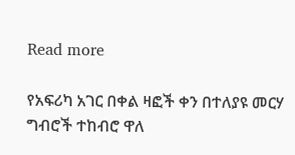Read more

የአፍሪካ አገር በቀል ዛፎች ቀን በተለያዩ መርሃ ግብሮች ተከብሮ ዋለ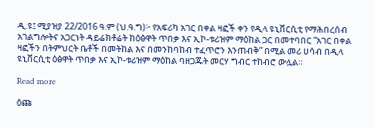ዲ.ዩ፤ ሚያዝያ 22/2016 ዓ.ም (ህ.ዓ.ግ)፦ የአፍሪካ አገር በቀል ዛፎች ቀን የዲላ ዩኒቨርሲቲ የማሕበረሰብ አገልግሎትና አጋርነት ዳይሬክቶሬት ከዕፅዋት ጥበቃ እና ኢኮ-ቱሪዝም ማዕከል ጋር በመተባበር “አገር በቀል ዛፎችን በትምህርት ቤቶች በመትከል እና በመንከባከብ ተፈጥሮን እንጠብቅ” በሚል መሪ ሀሳብ በዲላ ዩኒቨርሲቲ ዕፅዋት ጥበቃ እና ኢኮ-ቱሪዝም ማዕከል ባዘጋጁት መርሃ ግብር ተከብሮ ውሏል።

Read more

ዕጩ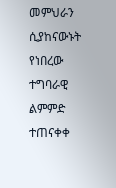መምህራን ሲያከናውኑት የነበረው ተግባራዊ ልምምድ ተጠናቀቀ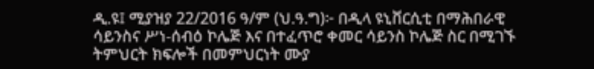ዲ.ዩ፤ ሚያዝያ 22/2016 ዓ/ም (ህ.ዓ.ግ)፦ በዲላ ዩኒቨርሲቲ በማሕበራዊ ሳይንስና ሥነ-ሰብዕ ኮሌጅ እና በተፈጥሮ ቀመር ሳይንስ ኮሌጅ ስር በሚገኙ ትምህርት ክፍሎች በመምህርነት ሙያ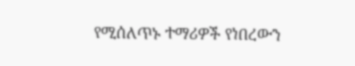የሚሰለጥኑ ተማሪዎች የነበረውን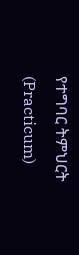የተግባር ትምህርት (Practicum)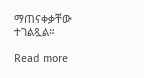ማጠናቀቃቸው ተገልጿል።

Read more